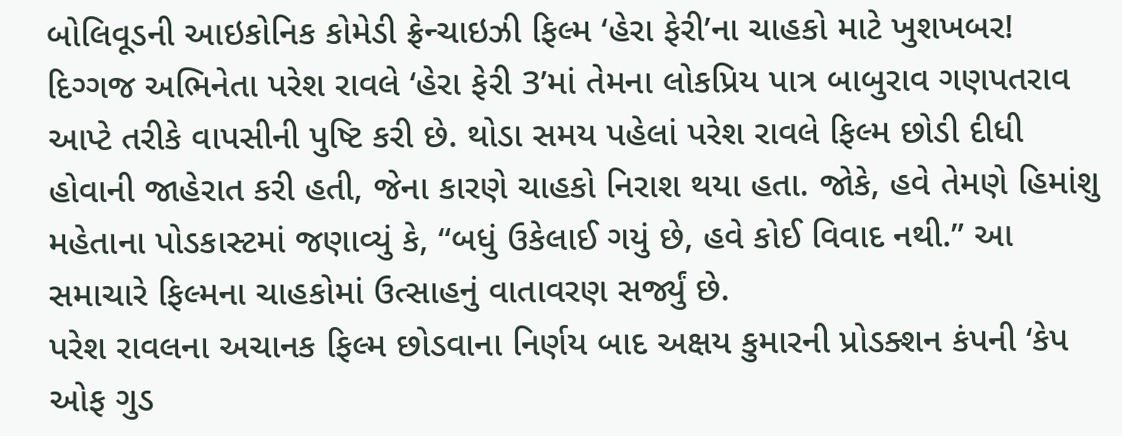બોલિવૂડની આઇકોનિક કોમેડી ફ્રેન્ચાઇઝી ફિલ્મ ‘હેરા ફેરી’ના ચાહકો માટે ખુશખબર! દિગ્ગજ અભિનેતા પરેશ રાવલે ‘હેરા ફેરી 3’માં તેમના લોકપ્રિય પાત્ર બાબુરાવ ગણપતરાવ આપ્ટે તરીકે વાપસીની પુષ્ટિ કરી છે. થોડા સમય પહેલાં પરેશ રાવલે ફિલ્મ છોડી દીધી હોવાની જાહેરાત કરી હતી, જેના કારણે ચાહકો નિરાશ થયા હતા. જોકે, હવે તેમણે હિમાંશુ મહેતાના પોડકાસ્ટમાં જણાવ્યું કે, “બધું ઉકેલાઈ ગયું છે, હવે કોઈ વિવાદ નથી.” આ સમાચારે ફિલ્મના ચાહકોમાં ઉત્સાહનું વાતાવરણ સર્જ્યું છે.
પરેશ રાવલના અચાનક ફિલ્મ છોડવાના નિર્ણય બાદ અક્ષય કુમારની પ્રોડક્શન કંપની ‘કેપ ઓફ ગુડ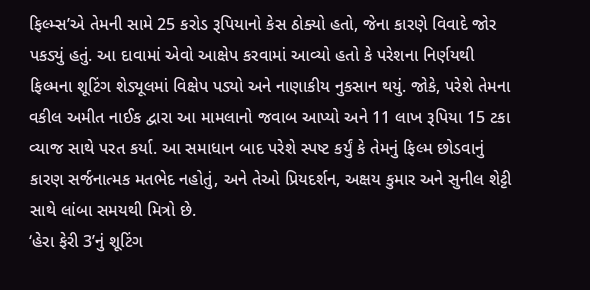ફિલ્મ્સ’એ તેમની સામે 25 કરોડ રૂપિયાનો કેસ ઠોક્યો હતો, જેના કારણે વિવાદે જોર પકડ્યું હતું. આ દાવામાં એવો આક્ષેપ કરવામાં આવ્યો હતો કે પરેશના નિર્ણયથી ફિલ્મના શૂટિંગ શેડ્યૂલમાં વિક્ષેપ પડ્યો અને નાણાકીય નુકસાન થયું. જોકે, પરેશે તેમના વકીલ અમીત નાઈક દ્વારા આ મામલાનો જવાબ આપ્યો અને 11 લાખ રૂપિયા 15 ટકા વ્યાજ સાથે પરત કર્યા. આ સમાધાન બાદ પરેશે સ્પષ્ટ કર્યું કે તેમનું ફિલ્મ છોડવાનું કારણ સર્જનાત્મક મતભેદ નહોતું, અને તેઓ પ્રિયદર્શન, અક્ષય કુમાર અને સુનીલ શેટ્ટી સાથે લાંબા સમયથી મિત્રો છે.
‘હેરા ફેરી 3’નું શૂટિંગ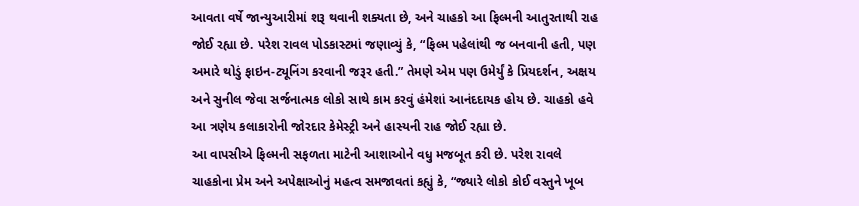આવતા વર્ષે જાન્યુઆરીમાં શરૂ થવાની શક્યતા છે, અને ચાહકો આ ફિલ્મની આતુરતાથી રાહ જોઈ રહ્યા છે. પરેશ રાવલ પોડકાસ્ટમાં જણાવ્યું કે, “ફિલ્મ પહેલાંથી જ બનવાની હતી, પણ અમારે થોડું ફાઇન-ટ્યૂનિંગ કરવાની જરૂર હતી.” તેમણે એમ પણ ઉમેર્યું કે પ્રિયદર્શન, અક્ષય અને સુનીલ જેવા સર્જનાત્મક લોકો સાથે કામ કરવું હંમેશાં આનંદદાયક હોય છે. ચાહકો હવે આ ત્રણેય કલાકારોની જોરદાર કેમેસ્ટ્રી અને હાસ્યની રાહ જોઈ રહ્યા છે.
આ વાપસીએ ફિલ્મની સફળતા માટેની આશાઓને વધુ મજબૂત કરી છે. પરેશ રાવલે ચાહકોના પ્રેમ અને અપેક્ષાઓનું મહત્વ સમજાવતાં કહ્યું કે, “જ્યારે લોકો કોઈ વસ્તુને ખૂબ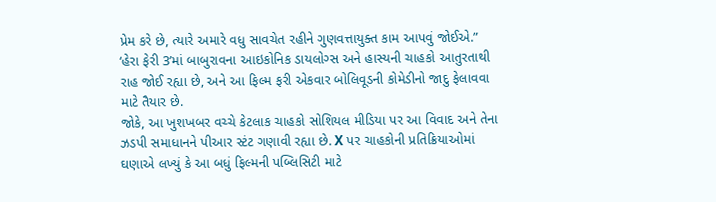પ્રેમ કરે છે, ત્યારે અમારે વધુ સાવચેત રહીને ગુણવત્તાયુક્ત કામ આપવું જોઈએ.” ‘હેરા ફેરી 3’માં બાબુરાવના આઇકોનિક ડાયલોગ્સ અને હાસ્યની ચાહકો આતુરતાથી રાહ જોઈ રહ્યા છે, અને આ ફિલ્મ ફરી એકવાર બોલિવૂડની કોમેડીનો જાદુ ફેલાવવા માટે તૈયાર છે.
જોકે, આ ખુશખબર વચ્ચે કેટલાક ચાહકો સોશિયલ મીડિયા પર આ વિવાદ અને તેના ઝડપી સમાધાનને પીઆર સ્ટંટ ગણાવી રહ્યા છે. X પર ચાહકોની પ્રતિક્રિયાઓમાં ઘણાએ લખ્યું કે આ બધું ફિલ્મની પબ્લિસિટી માટે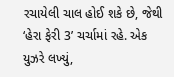રચાયેલી ચાલ હોઈ શકે છે, જેથી ‘હેરા ફેરી 3’ ચર્ચામાં રહે. એક યુઝરે લખ્યું,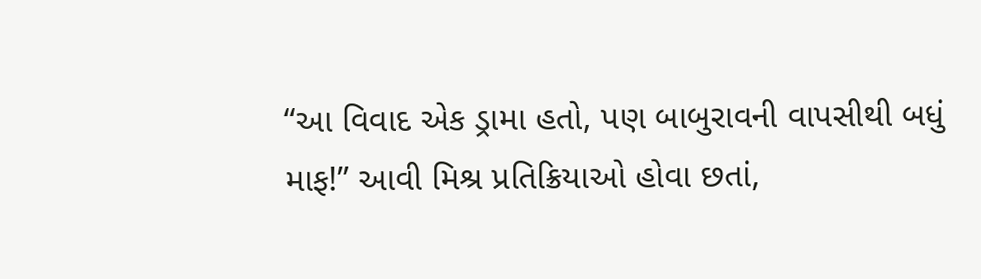“આ વિવાદ એક ડ્રામા હતો, પણ બાબુરાવની વાપસીથી બધું માફ!” આવી મિશ્ર પ્રતિક્રિયાઓ હોવા છતાં,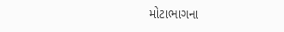મોટાભાગના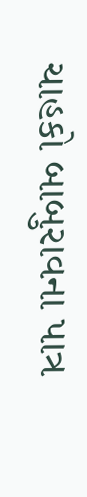ચાહકો બાબુરાવના પાત્ર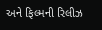અને ફિલ્મની રિલીઝ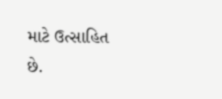માટે ઉત્સાહિત છે.